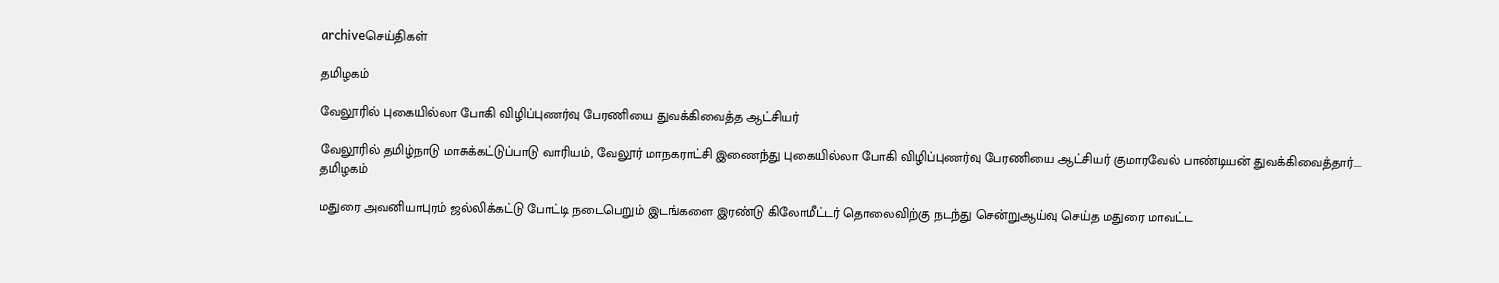archiveசெய்திகள்

தமிழகம்

வேலூரில் புகையில்லா போகி விழிப்புணர்வு பேரணியை துவக்கிவைத்த ஆட்சியர்

வேலூரில் தமிழ்நாடு மாசுக்கட்டுப்பாடு வாரியம், வேலூர் மாநகராட்சி இணைந்து புகையில்லா போகி விழிப்புணர்வு பேரணியை ஆட்சியர் குமாரவேல் பாண்டியன் துவக்கிவைத்தார்....
தமிழகம்

மதுரை அவனியாபுரம் ஜல்லிக்கட்டு போட்டி நடைபெறும் இடங்களை இரண்டு கிலோமீட்டர் தொலைவிற்கு நடந்து சென்றுஆய்வு செய்த மதுரை மாவட்ட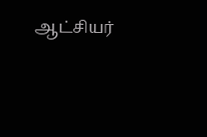ஆட்சியர்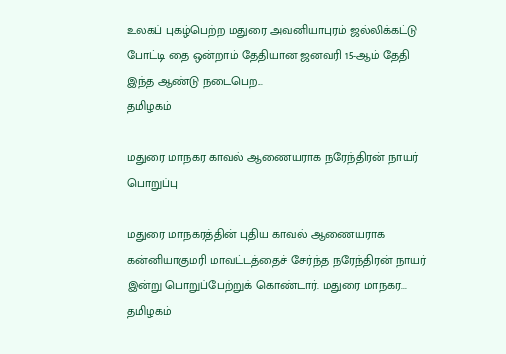உலகப் புகழ்பெற்ற மதுரை அவனியாபுரம் ஜல்லிக்கட்டு போட்டி தை ஒன்றாம் தேதியான ஜனவரி 15-ஆம் தேதி இந்த ஆண்டு நடைபெற...
தமிழகம்

மதுரை மாநகர காவல் ஆணையராக நரேந்திரன் நாயர் பொறுப்பு

மதுரை மாநகரத்தின் புதிய காவல் ஆணையராக கன்னியாகுமரி மாவட்டத்தைச் சேர்ந்த நரேந்திரன் நாயர் இன்று பொறுப்பேற்றுக் கொண்டார். மதுரை மாநகர...
தமிழகம்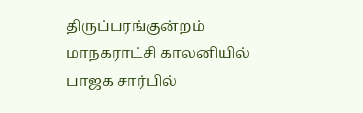திருப்பரங்குன்றம் மாநகராட்சி காலனியில் பாஜக சார்பில்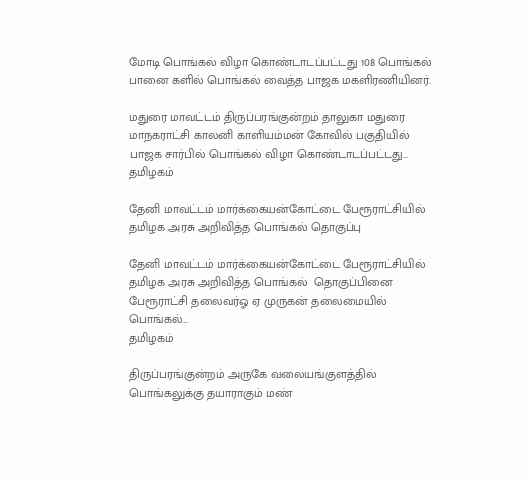மோடி பொங்கல் விழா கொண்டாடப்பட்டது 108 பொங்கல் பானை களில் பொங்கல் வைத்த பாஜக மகளிரணியினர்.

மதுரை மாவட்டம் திருப்பரங்குன்றம் தாலுகா மதுரை மாநகராட்சி காலனி காளியம்மன் கோவில் பகுதியில் பாஜக சார்பில் பொங்கல் விழா கொண்டாடப்பட்டது...
தமிழகம்

தேனி மாவட்டம் மார்க்கையன்கோட்டை பேரூராட்சியில் தமிழக அரசு அறிவித்த பொங்கல் தொகுப்பு

தேனி மாவட்டம் மார்க்கையன்கோட்டை பேரூராட்சியில் தமிழக அரசு அறிவித்த பொங்கல்  தொகுப்பினை பேரூராட்சி தலைவர்ஓ ஏ முருகன் தலைமையில் பொங்கல்...
தமிழகம்

திருப்பரங்குன்றம் அருகே வலையங்குளத்தில் பொங்கலுக்கு தயாராகும் மண்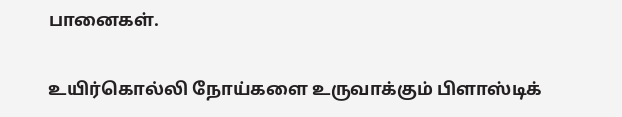பானைகள்.

உயிர்கொல்லி நோய்களை உருவாக்கும் பிளாஸ்டிக்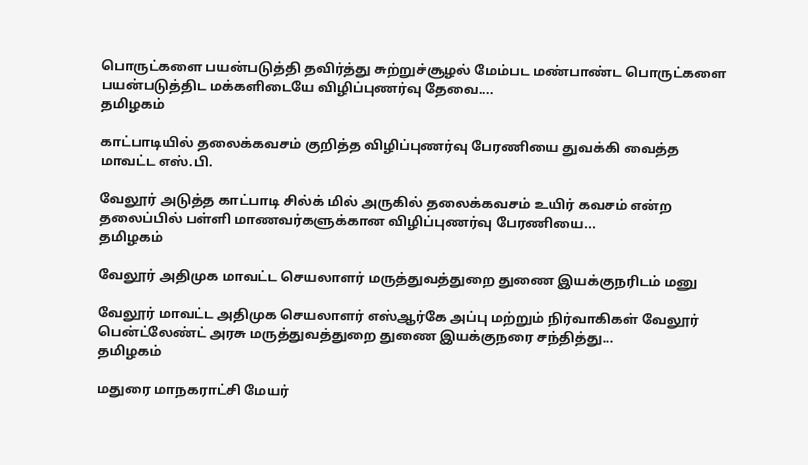பொருட்களை பயன்படுத்தி தவிர்த்து சுற்றுச்சூழல் மேம்பட மண்பாண்ட பொருட்களை பயன்படுத்திட மக்களிடையே விழிப்புணர்வு தேவை....
தமிழகம்

காட்பாடியில் தலைக்கவசம் குறித்த விழிப்புணர்வு பேரணியை துவக்கி வைத்த மாவட்ட எஸ்.பி.

வேலூர் அடுத்த காட்பாடி சில்க் மில் அருகில் தலைக்கவசம் உயிர் கவசம் என்ற தலைப்பில் பள்ளி மாணவர்களுக்கான விழிப்புணர்வு பேரணியை...
தமிழகம்

வேலூர் அதிமுக மாவட்ட செயலாளர் மருத்துவத்துறை துணை இயக்குநரிடம் மனு

வேலூர் மாவட்ட அதிமுக செயலாளர் எஸ்ஆர்கே அப்பு மற்றும் நிர்வாகிகள் வேலூர் பென்ட்லேண்ட் அரசு மருத்துவத்துறை துணை இயக்குநரை சந்தித்து...
தமிழகம்

மதுரை மாநகராட்சி மேயர்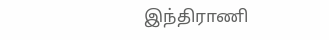இந்திராணி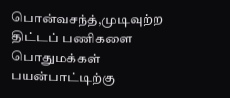பொன்வசந்த்,முடிவுற்ற திட்டப் பணிகளை பொதுமக்கள் பயன்பாட்டிற்கு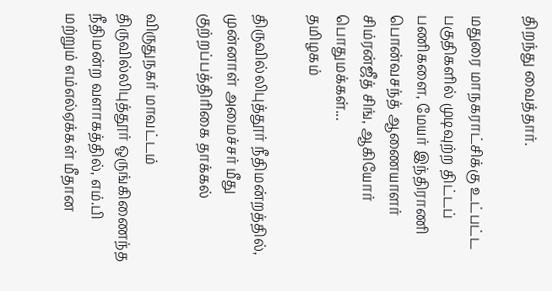திறந்து வைத்தார்.

மதுரை மாநகராட்சிக்கு உட்பட்ட பகுதிகளில் முடிவுற்ற திட்டப் பணிகளை, மேயர் இந்திராணி பொன்வசந்த் ஆணையாளர் சிம்ரன்ஜீத் சிங், ஆகியோர் பொதுமக்கள்...
தமிழகம்

திருவில்லிபுத்தூர் நீதிமன்றத்தில், முன்னாள் அமைச்சர் மீது குற்றப்பத்திரிகை தாக்கல்

விருதுநகர் மாவட்டம் திருவில்லிபுத்தூர் ஒருங்கிணைந்த நீதிமன்ற வளாகத்தில், எம்.பி மற்றும் எம்எல்ஏக்கள் மீதான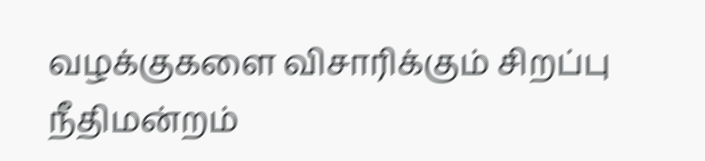வழக்குகளை விசாரிக்கும் சிறப்பு நீதிமன்றம்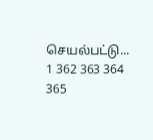செயல்பட்டு...
1 362 363 364 365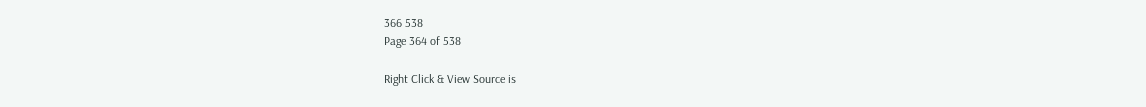366 538
Page 364 of 538

Right Click & View Source is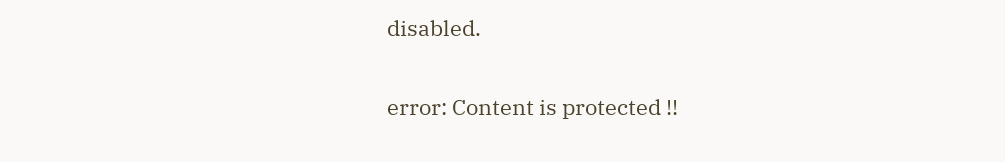disabled.

error: Content is protected !!